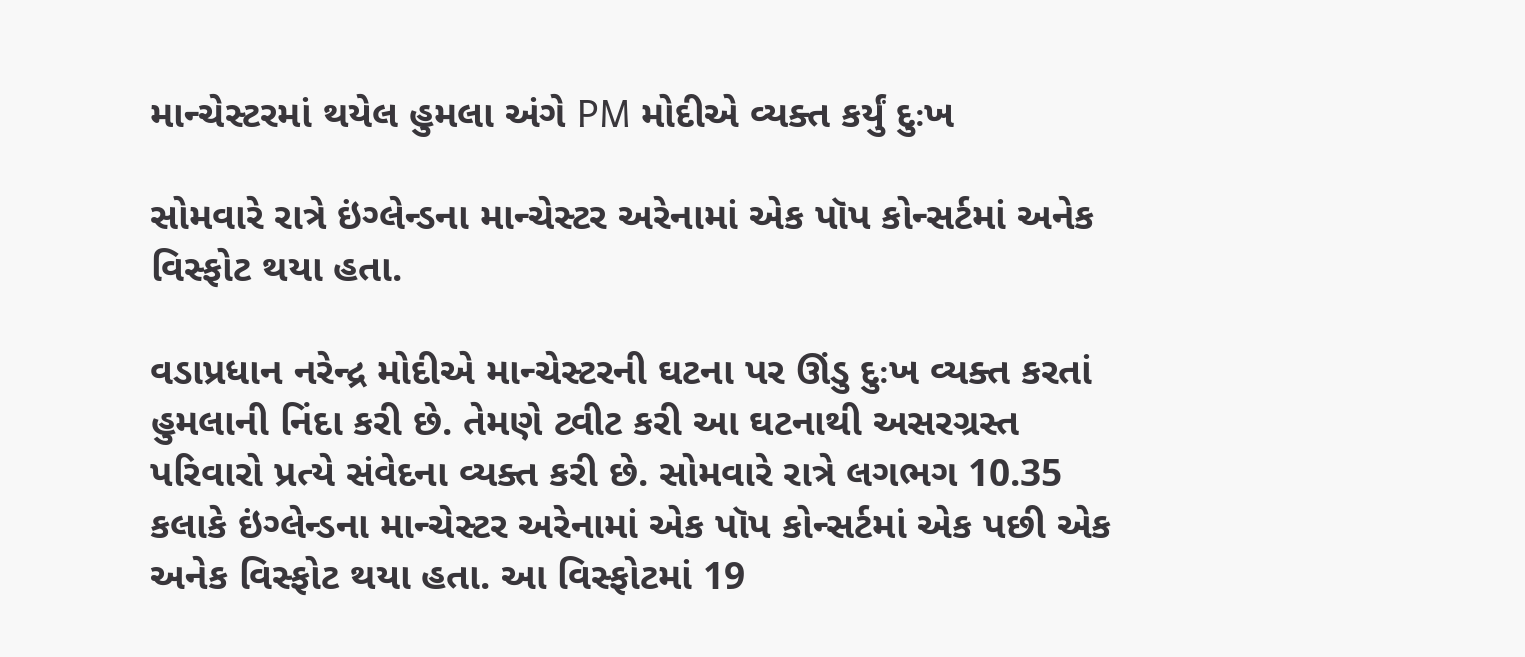માન્ચેસ્ટરમાં થયેલ હુમલા અંગે PM મોદીએ વ્યક્ત કર્યું દુઃખ

સોમવારે રાત્રે ઇંગ્લેન્ડના માન્ચેસ્ટર અરેનામાં એક પૉપ કોન્સર્ટમાં અનેક વિસ્ફોટ થયા હતા.

વડાપ્રધાન નરેન્દ્ર મોદીએ માન્ચેસ્ટરની ઘટના પર ઊંડુ દુઃખ વ્યક્ત કરતાં હુમલાની નિંદા કરી છે. તેમણે ટ્વીટ કરી આ ઘટનાથી અસરગ્રસ્ત પરિવારો પ્રત્યે સંવેદના વ્યક્ત કરી છે. સોમવારે રાત્રે લગભગ 10.35 કલાકે ઇંગ્લેન્ડના માન્ચેસ્ટર અરેનામાં એક પૉપ કોન્સર્ટમાં એક પછી એક અનેક વિસ્ફોટ થયા હતા. આ વિસ્ફોટમાં 19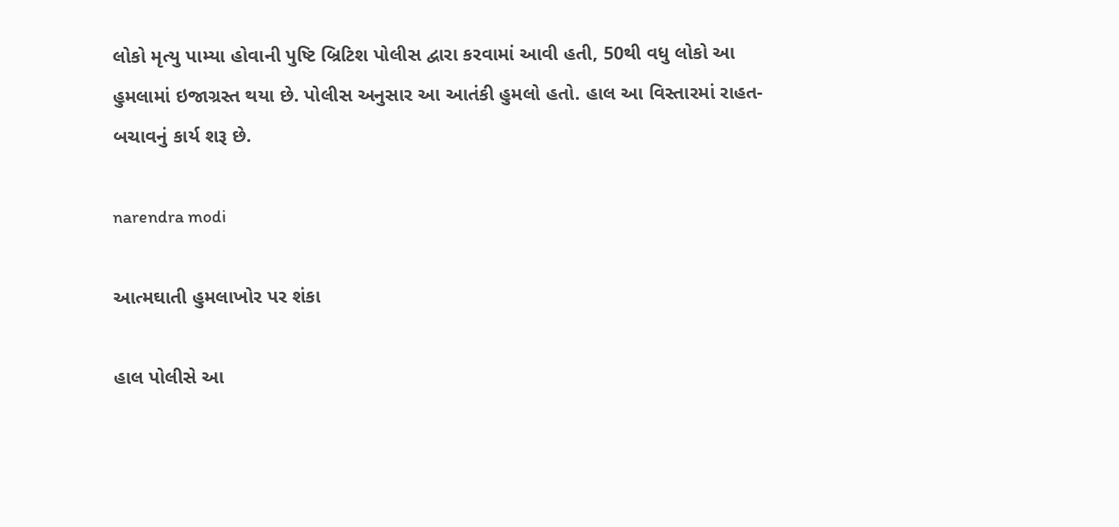લોકો મૃત્યુ પામ્યા હોવાની પુષ્ટિ બ્રિટિશ પોલીસ દ્વારા કરવામાં આવી હતી, 50થી વધુ લોકો આ હુમલામાં ઇજાગ્રસ્ત થયા છે. પોલીસ અનુસાર આ આતંકી હુમલો હતો. હાલ આ વિસ્તારમાં રાહત-બચાવનું કાર્ય શરૂ છે.

narendra modi

આત્મઘાતી હુમલાખોર પર શંકા

હાલ પોલીસે આ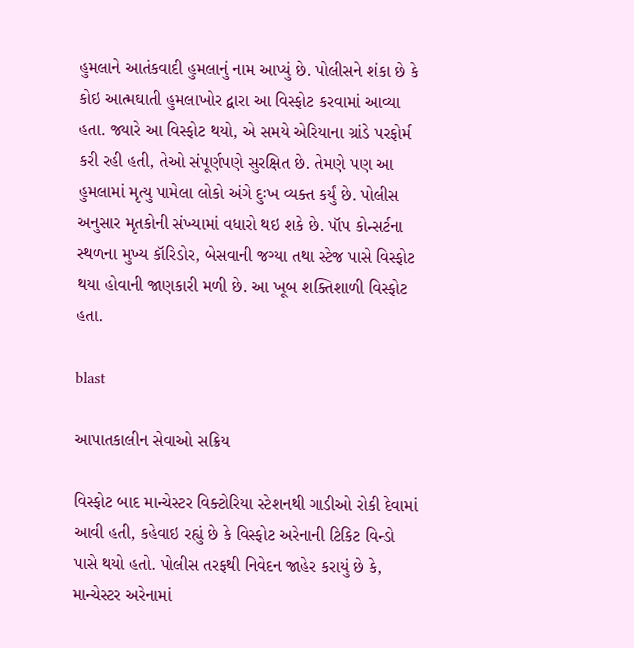હુમલાને આતંકવાદી હુમલાનું નામ આપ્યું છે. પોલીસને શંકા છે કે કોઇ આત્મઘાતી હુમલાખોર દ્વારા આ વિસ્ફોટ કરવામાં આવ્યા હતા. જ્યારે આ વિસ્ફોટ થયો, એ સમયે એરિયાના ગ્રાંડે પરફોર્મ કરી રહી હતી, તેઓ સંપૂર્ણપણે સુરક્ષિત છે. તેમણે પણ આ હુમલામાં મૃત્યુ પામેલા લોકો અંગે દુઃખ વ્યક્ત કર્યું છે. પોલીસ અનુસાર મૃતકોની સંખ્યામાં વધારો થઇ શકે છે. પૉપ કોન્સર્ટના સ્થળના મુખ્ય કૉરિડોર, બેસવાની જગ્યા તથા સ્ટેજ પાસે વિસ્ફોટ થયા હોવાની જાણકારી મળી છે. આ ખૂબ શક્તિશાળી વિસ્ફોટ હતા.

blast

આપાતકાલીન સેવાઓ સક્રિય

વિસ્ફોટ બાદ માન્ચેસ્ટર વિક્ટોરિયા સ્ટેશનથી ગાડીઓ રોકી દેવામાં આવી હતી, કહેવાઇ રહ્યું છે કે વિસ્ફોટ અરેનાની ટિકિટ વિન્ડો પાસે થયો હતો. પોલીસ તરફથી નિવેદન જાહેર કરાયું છે કે, માન્ચેસ્ટર અરેનામાં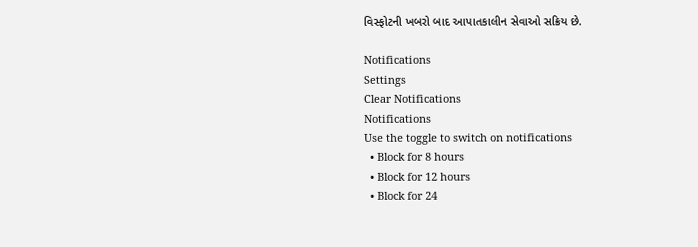વિસ્ફોટની ખબરો બાદ આપાતકાલીન સેવાઓ સક્રિય છે.

Notifications
Settings
Clear Notifications
Notifications
Use the toggle to switch on notifications
  • Block for 8 hours
  • Block for 12 hours
  • Block for 24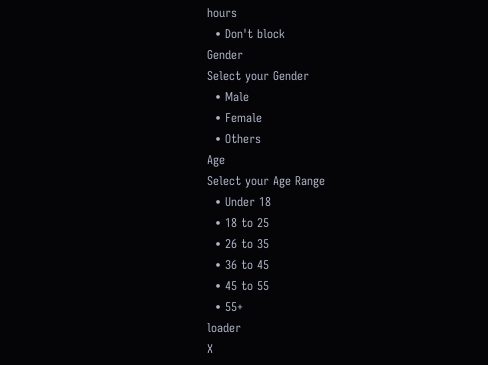hours
  • Don't block
Gender
Select your Gender
  • Male
  • Female
  • Others
Age
Select your Age Range
  • Under 18
  • 18 to 25
  • 26 to 35
  • 36 to 45
  • 45 to 55
  • 55+
loader
X